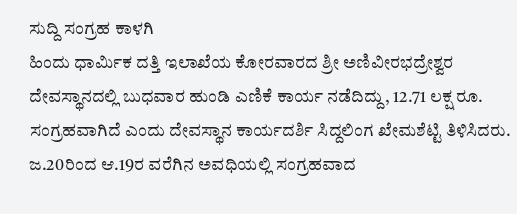ಸುದ್ದಿ ಸಂಗ್ರಹ ಕಾಳಗಿ
ಹಿಂದು ಧಾರ್ಮಿಕ ದತ್ತಿ ಇಲಾಖೆಯ ಕೋರವಾರದ ಶ್ರೀ ಅಣಿವೀರಭದ್ರೇಶ್ವರ ದೇವಸ್ಥಾನದಲ್ಲಿ ಬುಧವಾರ ಹುಂಡಿ ಎಣಿಕೆ ಕಾರ್ಯ ನಡೆದಿದ್ದು, 12.71 ಲಕ್ಷ ರೂ. ಸಂಗ್ರಹವಾಗಿದೆ ಎಂದು ದೇವಸ್ಥಾನ ಕಾರ್ಯದರ್ಶಿ ಸಿದ್ದಲಿಂಗ ಖೇಮಶೆಟ್ಟಿ ತಿಳಿಸಿದರು.
ಜ.20ರಿಂದ ಆ.19ರ ವರೆಗಿನ ಅವಧಿಯಲ್ಲಿ ಸಂಗ್ರಹವಾದ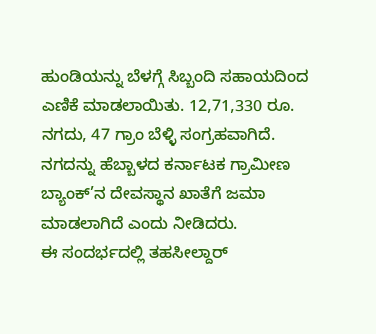ಹುಂಡಿಯನ್ನು ಬೆಳಗ್ಗೆ ಸಿಬ್ಬಂದಿ ಸಹಾಯದಿಂದ ಎಣಿಕೆ ಮಾಡಲಾಯಿತು. 12,71,330 ರೂ. ನಗದು, 47 ಗ್ರಾಂ ಬೆಳ್ಳಿ ಸಂಗ್ರಹವಾಗಿದೆ. ನಗದನ್ನು ಹೆಬ್ಬಾಳದ ಕರ್ನಾಟಕ ಗ್ರಾಮೀಣ ಬ್ಯಾಂಕ್’ನ ದೇವಸ್ಥಾನ ಖಾತೆಗೆ ಜಮಾ ಮಾಡಲಾಗಿದೆ ಎಂದು ನೀಡಿದರು.
ಈ ಸಂದರ್ಭದಲ್ಲಿ ತಹಸೀಲ್ದಾರ್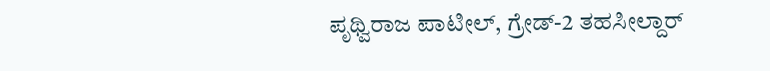ಪೃಥ್ವಿರಾಜ ಪಾಟೀಲ್, ಗ್ರೇಡ್-2 ತಹಸೀಲ್ದಾರ್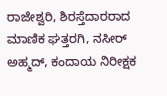ರಾಜೇಶ್ವರಿ, ಶಿರಸ್ತೆದಾರರಾದ ಮಾಣಿಕ ಘತ್ತರಗಿ, ನಸೀರ್ ಅಹ್ಮದ್, ಕಂದಾಯ ನಿರೀಕ್ಷಕ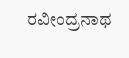ರವೀಂದ್ರನಾಥ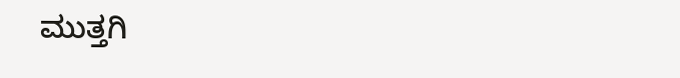ಮುತ್ತಗಿ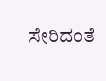ಸೇರಿದಂತೆ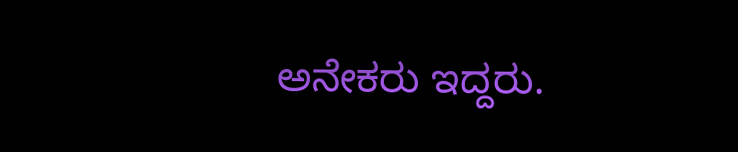ಅನೇಕರು ಇದ್ದರು.